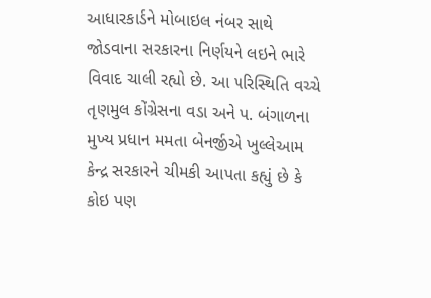આધારકાર્ડને મોબાઇલ નંબર સાથે જોડવાના સરકારના નિર્ણયને લઇને ભારે વિવાદ ચાલી રહ્યો છે. આ પરિસ્થિતિ વચ્ચે તૃણમુલ કોંગ્રેસના વડા અને પ. બંગાળના મુખ્ય પ્રધાન મમતા બેનર્જીએ ખુલ્લેઆમ કેન્દ્ર સરકારને ચીમકી આપતા કહ્યું છે કે કોઇ પણ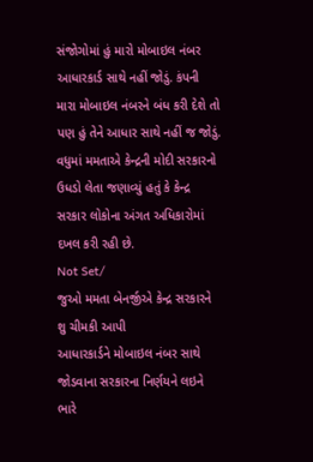સંજોગોમાં હું મારો મોબાઇલ નંબર આધારકાર્ડ સાથે નહીં જોડું. કંપની મારા મોબાઇલ નંબરને બંધ કરી દેશે તો પણ હું તેને આધાર સાથે નહીં જ જોડું. વધુમાં મમતાએ કેન્દ્રની મોદી સરકારનો ઉધડો લેતા જણાવ્યું હતું કે કેન્દ્ર સરકાર લોકોના અંગત અધિકારોમાં દખલ કરી રહી છે.
Not Set/
જુઓ મમતા બેનર્જીએ કેન્દ્ર સરકારને શુ ચીમકી આપી
આધારકાર્ડને મોબાઇલ નંબર સાથે જોડવાના સરકારના નિર્ણયને લઇને ભારે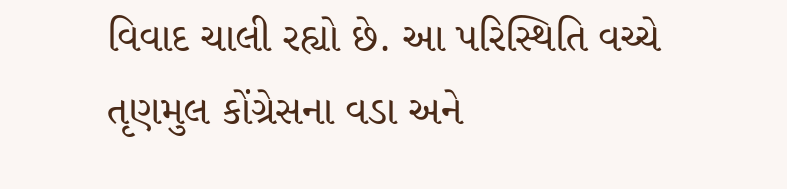વિવાદ ચાલી રહ્યો છે. આ પરિસ્થિતિ વચ્ચે તૃણમુલ કોંગ્રેસના વડા અને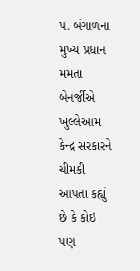પ. બંગાળના મુખ્ય પ્રધાન મમતા બેનર્જીએ ખુલ્લેઆમ કેન્દ્ર સરકારને ચીમકી આપતા કહ્યું છે કે કોઇ પણ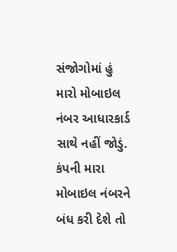સંજોગોમાં હું મારો મોબાઇલ નંબર આધારકાર્ડ સાથે નહીં જોડું. કંપની મારા મોબાઇલ નંબરને બંધ કરી દેશે તો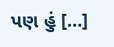પણ હું […]